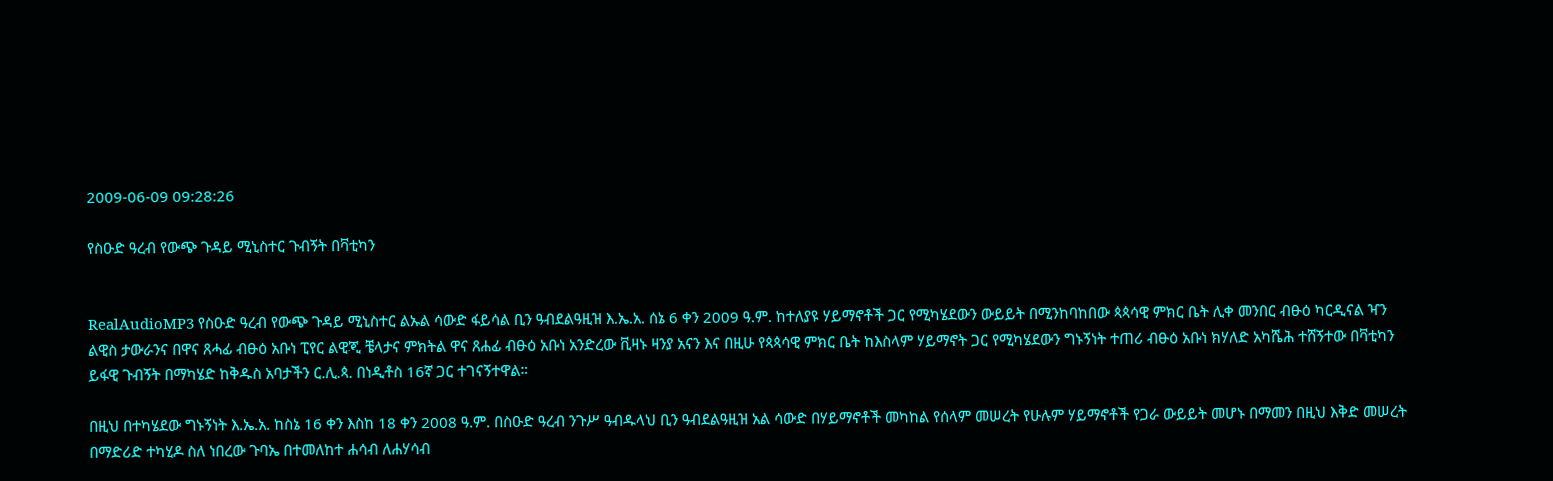2009-06-09 09:28:26

የስዑድ ዓረብ የውጭ ጉዳይ ሚኒስተር ጉብኝት በቫቲካን


RealAudioMP3 የስዑድ ዓረብ የውጭ ጉዳይ ሚኒስተር ልኡል ሳውድ ፋይሳል ቢን ዓብደልዓዚዝ እ.ኤ.አ. ሰኔ 6 ቀን 2009 ዓ.ም. ከተለያዩ ሃይማኖቶች ጋር የሚካሄደውን ውይይት በሚንከባከበው ጳጳሳዊ ምክር ቤት ሊቀ መንበር ብፁዕ ካርዲናል ዣን ልዊስ ታውራንና በዋና ጸሓፊ ብፁዕ አቡነ ፒየር ልዊጂ ቼላታና ምክትል ዋና ጸሐፊ ብፁዕ አቡነ አንድረው ቪዛኑ ዛንያ አናን እና በዚሁ የጳጳሳዊ ምክር ቤት ከእስላም ሃይማኖት ጋር የሚካሄደውን ግኑኝነት ተጠሪ ብፁዕ አቡነ ክሃለድ አካሼሕ ተሸኝተው በቫቲካን ይፋዊ ጉብኝት በማካሄድ ከቅዱስ አባታችን ር.ሊ.ጳ. በነዲቶስ 16ኛ ጋር ተገናኝተዋል።

በዚህ በተካሄደው ግኑኝነት እ.ኤ.አ. ከስኔ 16 ቀን እስከ 18 ቀን 2008 ዓ.ም. በስዑድ ዓረብ ንጉሥ ዓብዱላህ ቢን ዓብደልዓዚዝ አል ሳውድ በሃይማኖቶች መካከል የሰላም መሠረት የሁሉም ሃይማኖቶች የጋራ ውይይት መሆኑ በማመን በዚህ እቅድ መሠረት በማድሪድ ተካሂዶ ስለ ነበረው ጉባኤ በተመለከተ ሐሳብ ለሐሃሳብ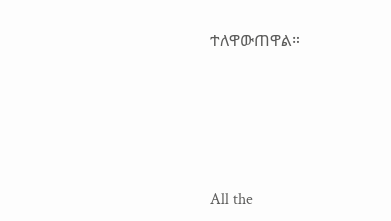ተለዋውጠዋል።








All the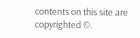contents on this site are copyrighted ©.